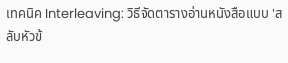เทคนิค Interleaving: วิธีจัดตารางอ่านหนังสือแบบ 'สลับหัวข้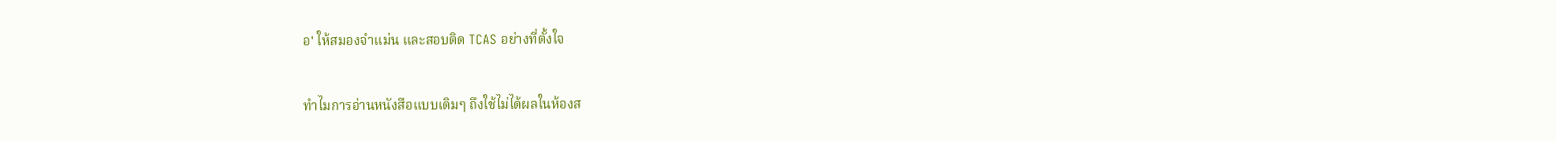อ' ให้สมองจำแม่น และสอบติด TCAS อย่างที่ตั้งใจ

ทำไมการอ่านหนังสือแบบเดิมๆ ถึงใช้ไม่ได้ผลในห้องส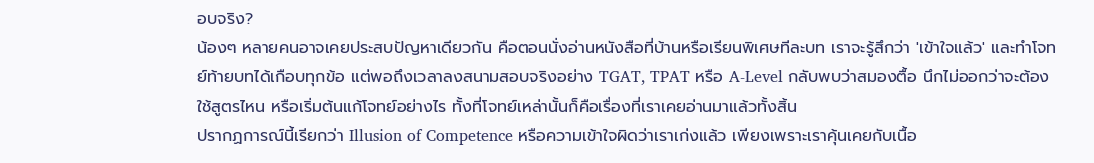อบจริง?
น้องๆ หลายคนอาจเคยประสบปัญหาเดียวกัน คือตอนนั่งอ่านหนังสือที่บ้านหรือเรียนพิเศษทีละบท เราจะรู้สึกว่า 'เข้าใจแล้ว' และทำโจทย์ท้ายบทได้เกือบทุกข้อ แต่พอถึงเวลาลงสนามสอบจริงอย่าง TGAT, TPAT หรือ A-Level กลับพบว่าสมองตื้อ นึกไม่ออกว่าจะต้องใช้สูตรไหน หรือเริ่มต้นแก้โจทย์อย่างไร ทั้งที่โจทย์เหล่านั้นก็คือเรื่องที่เราเคยอ่านมาแล้วทั้งสิ้น
ปรากฏการณ์นี้เรียกว่า Illusion of Competence หรือความเข้าใจผิดว่าเราเก่งแล้ว เพียงเพราะเราคุ้นเคยกับเนื้อ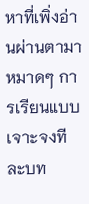หาที่เพิ่งอ่านผ่านตามาหมาดๆ การเรียนแบบเจาะจงทีละบท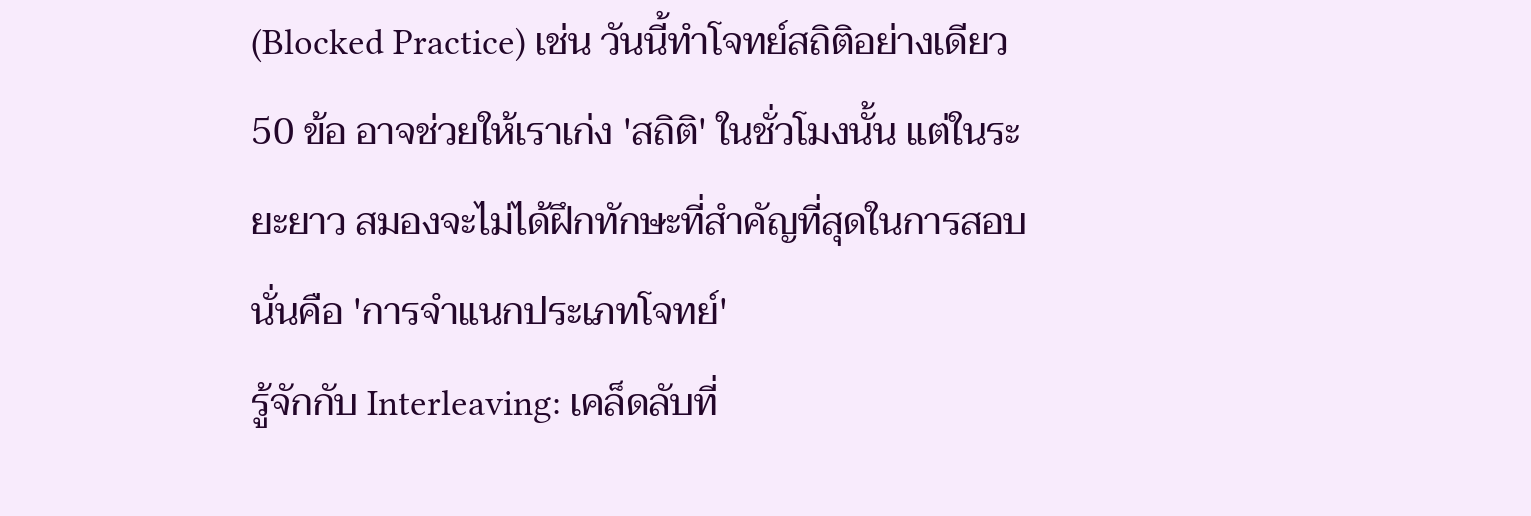(Blocked Practice) เช่น วันนี้ทำโจทย์สถิติอย่างเดียว 50 ข้อ อาจช่วยให้เราเก่ง 'สถิติ' ในชั่วโมงนั้น แต่ในระยะยาว สมองจะไม่ได้ฝึกทักษะที่สำคัญที่สุดในการสอบ นั่นคือ 'การจำแนกประเภทโจทย์'
รู้จักกับ Interleaving: เคล็ดลับที่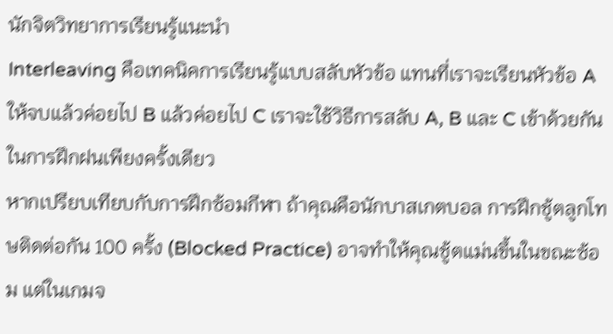นักจิตวิทยาการเรียนรู้แนะนำ
Interleaving คือเทคนิคการเรียนรู้แบบสลับหัวข้อ แทนที่เราจะเรียนหัวข้อ A ให้จบแล้วค่อยไป B แล้วค่อยไป C เราจะใช้วิธีการสลับ A, B และ C เข้าด้วยกันในการฝึกฝนเพียงครั้งเดียว
หากเปรียบเทียบกับการฝึกซ้อมกีฬา ถ้าคุณคือนักบาสเกตบอล การฝึกชู้ตลูกโทษติดต่อกัน 100 ครั้ง (Blocked Practice) อาจทำให้คุณชู้ตแม่นขึ้นในขณะซ้อม แต่ในเกมจ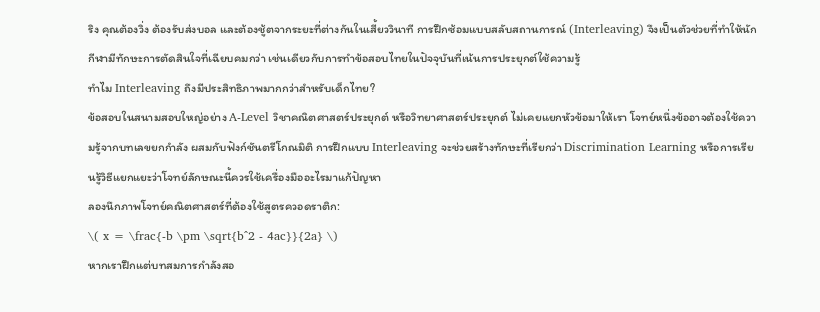ริง คุณต้องวิ่ง ต้องรับส่งบอล และต้องชู้ตจากระยะที่ต่างกันในเสี้ยววินาที การฝึกซ้อมแบบสลับสถานการณ์ (Interleaving) จึงเป็นตัวช่วยที่ทำให้นักกีฬามีทักษะการตัดสินใจที่เฉียบคมกว่า เช่นเดียวกับการทำข้อสอบไทยในปัจจุบันที่เน้นการประยุกต์ใช้ความรู้
ทำไม Interleaving ถึงมีประสิทธิภาพมากกว่าสำหรับเด็กไทย?
ข้อสอบในสนามสอบใหญ่อย่าง A-Level วิชาคณิตศาสตร์ประยุกต์ หรือวิทยาศาสตร์ประยุกต์ ไม่เคยแยกหัวข้อมาให้เรา โจทย์หนึ่งข้ออาจต้องใช้ความรู้จากบทเลขยกกำลัง ผสมกับฟังก์ชันตรีโกณมิติ การฝึกแบบ Interleaving จะช่วยสร้างทักษะที่เรียกว่า Discrimination Learning หรือการเรียนรู้วิธีแยกแยะว่าโจทย์ลักษณะนี้ควรใช้เครื่องมืออะไรมาแก้ปัญหา
ลองนึกภาพโจทย์คณิตศาสตร์ที่ต้องใช้สูตรควอดราติก:
\( x = \frac{-b \pm \sqrt{b^2 - 4ac}}{2a} \)
หากเราฝึกแต่บทสมการกำลังสอ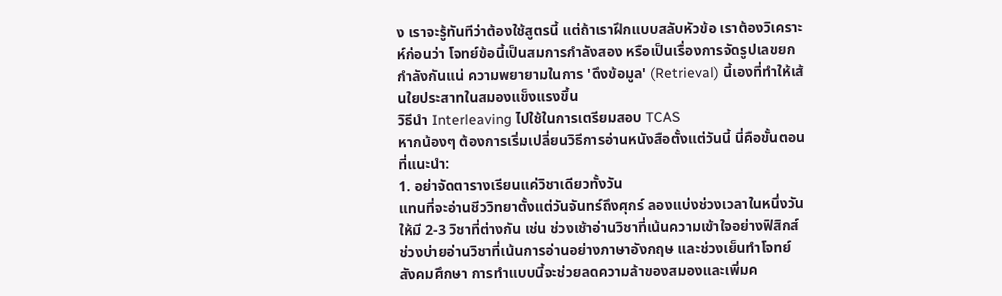ง เราจะรู้ทันทีว่าต้องใช้สูตรนี้ แต่ถ้าเราฝึกแบบสลับหัวข้อ เราต้องวิเคราะห์ก่อนว่า โจทย์ข้อนี้เป็นสมการกำลังสอง หรือเป็นเรื่องการจัดรูปเลขยกกำลังกันแน่ ความพยายามในการ 'ดึงข้อมูล' (Retrieval) นี้เองที่ทำให้เส้นใยประสาทในสมองแข็งแรงขึ้น
วิธีนำ Interleaving ไปใช้ในการเตรียมสอบ TCAS
หากน้องๆ ต้องการเริ่มเปลี่ยนวิธีการอ่านหนังสือตั้งแต่วันนี้ นี่คือขั้นตอนที่แนะนำ:
1. อย่าจัดตารางเรียนแค่วิชาเดียวทั้งวัน
แทนที่จะอ่านชีววิทยาตั้งแต่วันจันทร์ถึงศุกร์ ลองแบ่งช่วงเวลาในหนึ่งวันให้มี 2-3 วิชาที่ต่างกัน เช่น ช่วงเช้าอ่านวิชาที่เน้นความเข้าใจอย่างฟิสิกส์ ช่วงบ่ายอ่านวิชาที่เน้นการอ่านอย่างภาษาอังกฤษ และช่วงเย็นทำโจทย์สังคมศึกษา การทำแบบนี้จะช่วยลดความล้าของสมองและเพิ่มค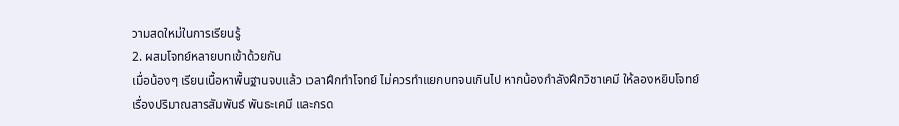วามสดใหม่ในการเรียนรู้
2. ผสมโจทย์หลายบทเข้าด้วยกัน
เมื่อน้องๆ เรียนเนื้อหาพื้นฐานจบแล้ว เวลาฝึกทำโจทย์ ไม่ควรทำแยกบทจนเกินไป หากน้องกำลังฝึกวิชาเคมี ให้ลองหยิบโจทย์เรื่องปริมาณสารสัมพันธ์ พันธะเคมี และกรด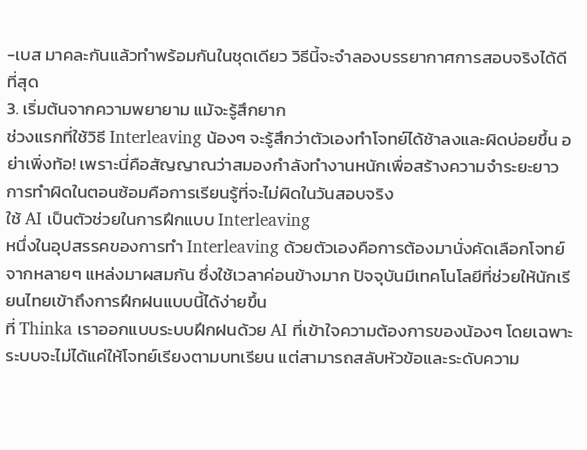-เบส มาคละกันแล้วทำพร้อมกันในชุดเดียว วิธีนี้จะจำลองบรรยากาศการสอบจริงได้ดีที่สุด
3. เริ่มต้นจากความพยายาม แม้จะรู้สึกยาก
ช่วงแรกที่ใช้วิธี Interleaving น้องๆ จะรู้สึกว่าตัวเองทำโจทย์ได้ช้าลงและผิดบ่อยขึ้น อย่าเพิ่งท้อ! เพราะนี่คือสัญญาณว่าสมองกำลังทำงานหนักเพื่อสร้างความจำระยะยาว การทำผิดในตอนซ้อมคือการเรียนรู้ที่จะไม่ผิดในวันสอบจริง
ใช้ AI เป็นตัวช่วยในการฝึกแบบ Interleaving
หนึ่งในอุปสรรคของการทำ Interleaving ด้วยตัวเองคือการต้องมานั่งคัดเลือกโจทย์จากหลายๆ แหล่งมาผสมกัน ซึ่งใช้เวลาค่อนข้างมาก ปัจจุบันมีเทคโนโลยีที่ช่วยให้นักเรียนไทยเข้าถึงการฝึกฝนแบบนี้ได้ง่ายขึ้น
ที่ Thinka เราออกแบบระบบฝึกฝนด้วย AI ที่เข้าใจความต้องการของน้องๆ โดยเฉพาะ ระบบจะไม่ได้แค่ให้โจทย์เรียงตามบทเรียน แต่สามารถสลับหัวข้อและระดับความ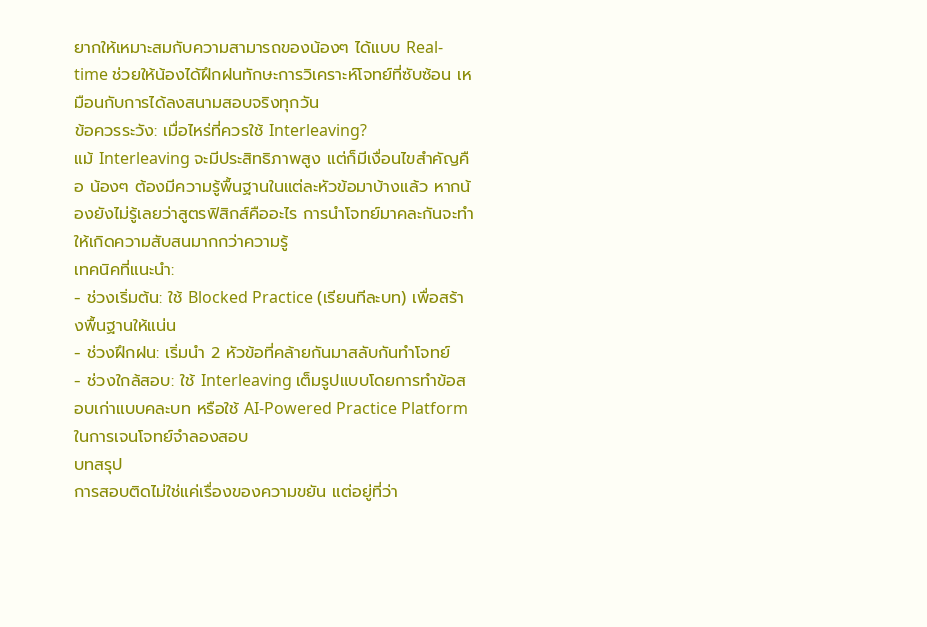ยากให้เหมาะสมกับความสามารถของน้องๆ ได้แบบ Real-time ช่วยให้น้องได้ฝึกฝนทักษะการวิเคราะห์โจทย์ที่ซับซ้อน เหมือนกับการได้ลงสนามสอบจริงทุกวัน
ข้อควรระวัง: เมื่อไหร่ที่ควรใช้ Interleaving?
แม้ Interleaving จะมีประสิทธิภาพสูง แต่ก็มีเงื่อนไขสำคัญคือ น้องๆ ต้องมีความรู้พื้นฐานในแต่ละหัวข้อมาบ้างแล้ว หากน้องยังไม่รู้เลยว่าสูตรฟิสิกส์คืออะไร การนำโจทย์มาคละกันจะทำให้เกิดความสับสนมากกว่าความรู้
เทคนิคที่แนะนำ:
- ช่วงเริ่มต้น: ใช้ Blocked Practice (เรียนทีละบท) เพื่อสร้างพื้นฐานให้แน่น
- ช่วงฝึกฝน: เริ่มนำ 2 หัวข้อที่คล้ายกันมาสลับกันทำโจทย์
- ช่วงใกล้สอบ: ใช้ Interleaving เต็มรูปแบบโดยการทำข้อสอบเก่าแบบคละบท หรือใช้ AI-Powered Practice Platform ในการเจนโจทย์จำลองสอบ
บทสรุป
การสอบติดไม่ใช่แค่เรื่องของความขยัน แต่อยู่ที่ว่า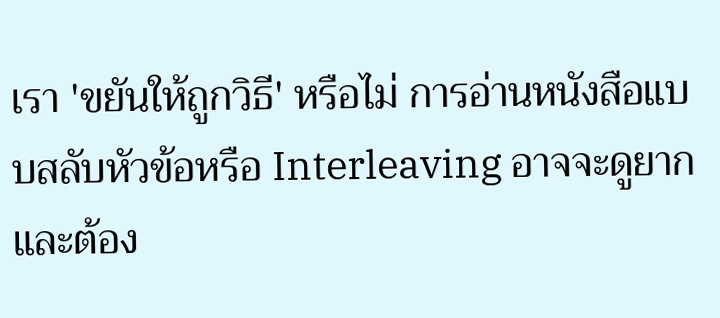เรา 'ขยันให้ถูกวิธี' หรือไม่ การอ่านหนังสือแบบสลับหัวข้อหรือ Interleaving อาจจะดูยากและต้อง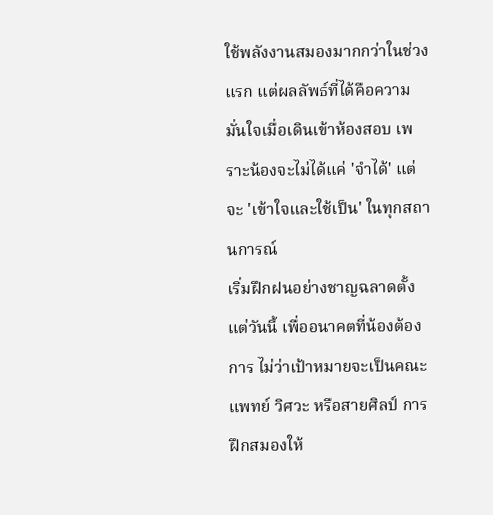ใช้พลังงานสมองมากกว่าในช่วงแรก แต่ผลลัพธ์ที่ได้คือความมั่นใจเมื่อเดินเข้าห้องสอบ เพราะน้องจะไม่ได้แค่ 'จำได้' แต่จะ 'เข้าใจและใช้เป็น' ในทุกสถานการณ์
เริ่มฝึกฝนอย่างชาญฉลาดตั้งแต่วันนี้ เพื่ออนาคตที่น้องต้องการ ไม่ว่าเป้าหมายจะเป็นคณะแพทย์ วิศวะ หรือสายศิลป์ การฝึกสมองให้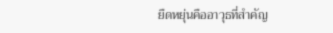ยืดหยุ่นคืออาวุธที่สำคัญ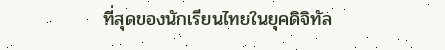ที่สุดของนักเรียนไทยในยุคดิจิทัล